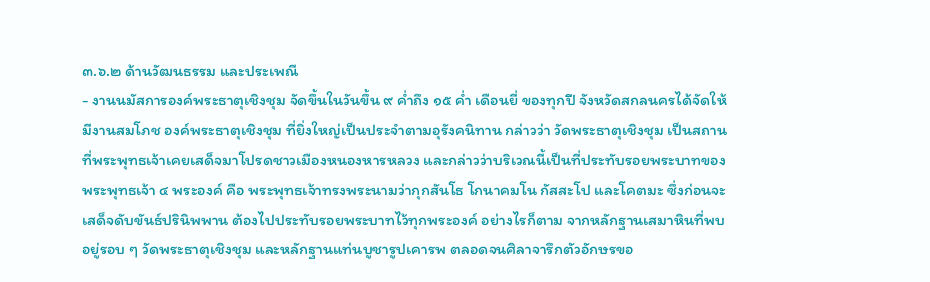๓.๖.๒ ด้านวัฒนธรรม และประเพณี
- งานนมัสการองค์พระธาตุเชิงชุม จัดขึ้นในวันขึ้น ๙ ค่ำถึง ๑๕ ค่ำ เดือนยี่ ของทุกปี จังหวัดสกลนครได้จัดให้มีงานสมโภช องค์พระธาตุเชิงชุม ที่ยิ่งใหญ่เป็นประจำตามอุรังคนิทาน กล่าวว่า วัดพระธาตุเชิงชุม เป็นสถานที่พระพุทธเจ้าเคยเสด็จมาโปรดชาวเมืองหนองหารหลวง และกล่าวว่าบริเวณนี้เป็นที่ประทับรอยพระบาทของพระพุทธเจ้า ๔ พระองค์ คือ พระพุทธเจ้าทรงพระนามว่ากุกสันโธ โกนาคมโน กัสสะโป และโคตมะ ซึ่งก่อนจะเสด็จดับขันธ์ปรินิพพาน ต้องไปประทับรอยพระบาทไว้ทุกพระองค์ อย่างไรก็ตาม จากหลักฐานเสมาหินที่พบอยู่รอบ ๆ วัดพระธาตุเชิงชุม และหลักฐานแท่นบูชารูปเคารพ ตลอดจนศิลาจารึกตัวอักษรขอ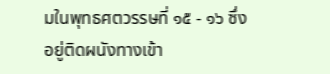มในพุทธศตวรรษที่ ๑๕ - ๑๖ ซึ่งอยู่ติดผนังทางเข้า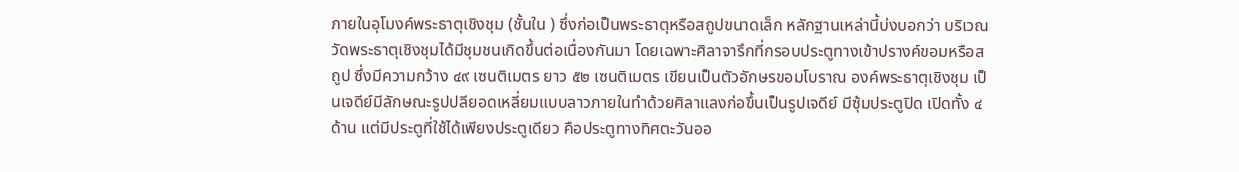ภายในอุโมงค์พระธาตุเชิงชุม (ชั้นใน ) ซึ่งก่อเป็นพระธาตุหรือสถูปขนาดเล็ก หลักฐานเหล่านี้บ่งบอกว่า บริเวณวัดพระธาตุเชิงชุมได้มีชุมชนเกิดขึ้นต่อเนื่องกันมา โดยเฉพาะศิลาจารึกที่กรอบประตูทางเข้าปรางค์ขอมหรือสถูป ซึ่งมีความกว้าง ๔๙ เซนติเมตร ยาว ๕๒ เซนติเมตร เขียนเป็นตัวอักษรขอมโบราณ องค์พระธาตุเชิงชุม เป็นเจดีย์มีลักษณะรูปปลียอดเหลี่ยมแบบลาวภายในทำด้วยศิลาแลงก่อขึ้นเป็นรูปเจดีย์ มีซุ้มประตูปิด เปิดทั้ง ๔ ด้าน แต่มีประตูที่ใช้ได้เพียงประตูเดียว คือประตูทางทิศตะวันออ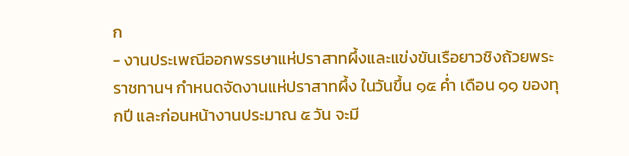ก
- งานประเพณีออกพรรษาแห่ปราสาทผึ้งและแข่งขันเรือยาวชิงถ้วยพระราชทานฯ กำหนดจัดงานแห่ปราสาทผึ้ง ในวันขึ้น ๑๕ ค่ำ เดือน ๑๑ ของทุกปี และก่อนหน้างานประมาณ ๕ วัน จะมี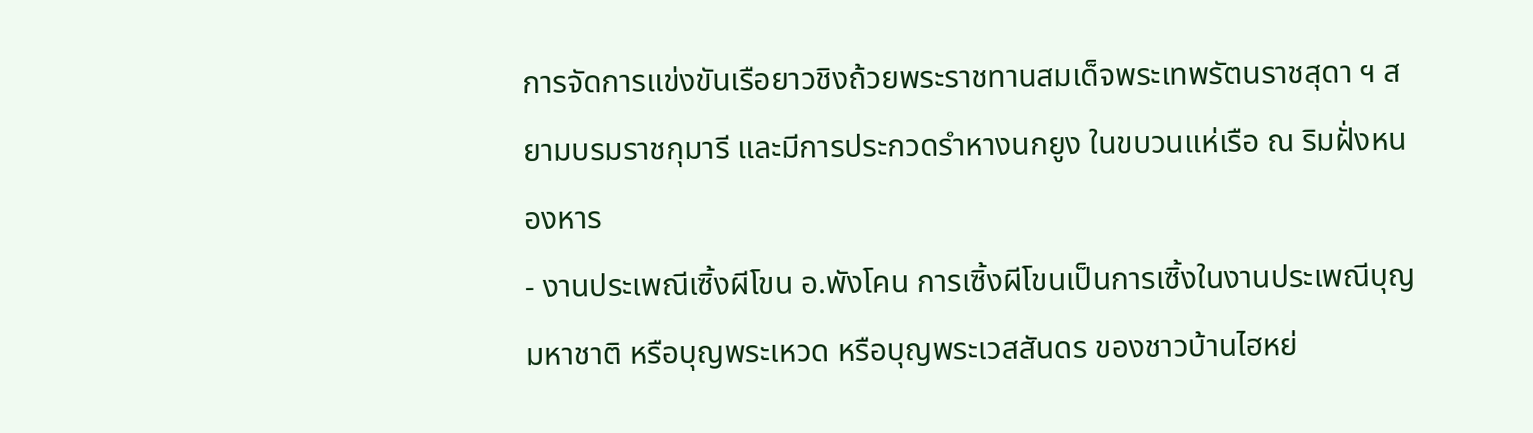การจัดการแข่งขันเรือยาวชิงถ้วยพระราชทานสมเด็จพระเทพรัตนราชสุดา ฯ สยามบรมราชกุมารี และมีการประกวดรำหางนกยูง ในขบวนแห่เรือ ณ ริมฝั่งหนองหาร
- งานประเพณีเซิ้งผีโขน อ.พังโคน การเซิ้งผีโขนเป็นการเซิ้งในงานประเพณีบุญมหาชาติ หรือบุญพระเหวด หรือบุญพระเวสสันดร ของชาวบ้านไฮหย่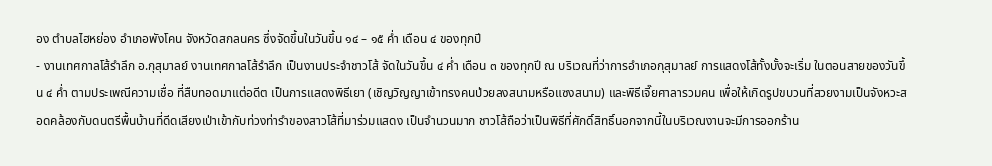อง ตำบลไฮหย่อง อำเภอพังโคน จังหวัดสกลนคร ซึ่งจัดขึ้นในวันขึ้น ๑๔ – ๑๕ ค่ำ เดือน ๔ ของทุกปี
- งานเทศกาลโส้รำลึก อ.กุสุมาลย์ งานเทศกาลโส้รำลึก เป็นงานประจำชาวโส้ จัดในวันขึ้น ๔ ค่ำ เดือน ๓ ของทุกปี ณ บริเวณที่ว่าการอำเภอกุสุมาลย์ การแสดงโส้ทั้งบั้งจะเริ่ม ในตอนสายของวันขึ้น ๔ ค่ำ ตามประเพณีความเชื่อ ที่สืบทอดมาแต่อดีต เป็นการแสดงพิธีเยา (เชิญวิญญาเข้าทรงคนป่วยลงสนามหรือแซงสนาม) และพิธีเจี๊ยศาลารวมคน เพื่อให้เกิดรูปขบวนที่สวยงามเป็นจังหวะสอดคล้องกับดนตรีพื้นบ้านที่ดีดเสียงเป่าเข้ากับท่วงท่ารำของสาวโส้ที่มาร่วมแสดง เป็นจำนวนมาก ชาวโส้ถือว่าเป็นพิธีที่ศักดิ์สิทธิ์นอกจากนี้ในบริเวณงานจะมีการออกร้าน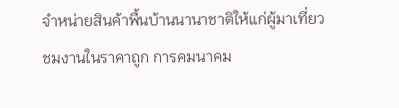จำหน่ายสินค้าพื้นบ้านนานาชาติให้แก่ผู้มาเที่ยวชมงานในราคาถูก การคมนาคม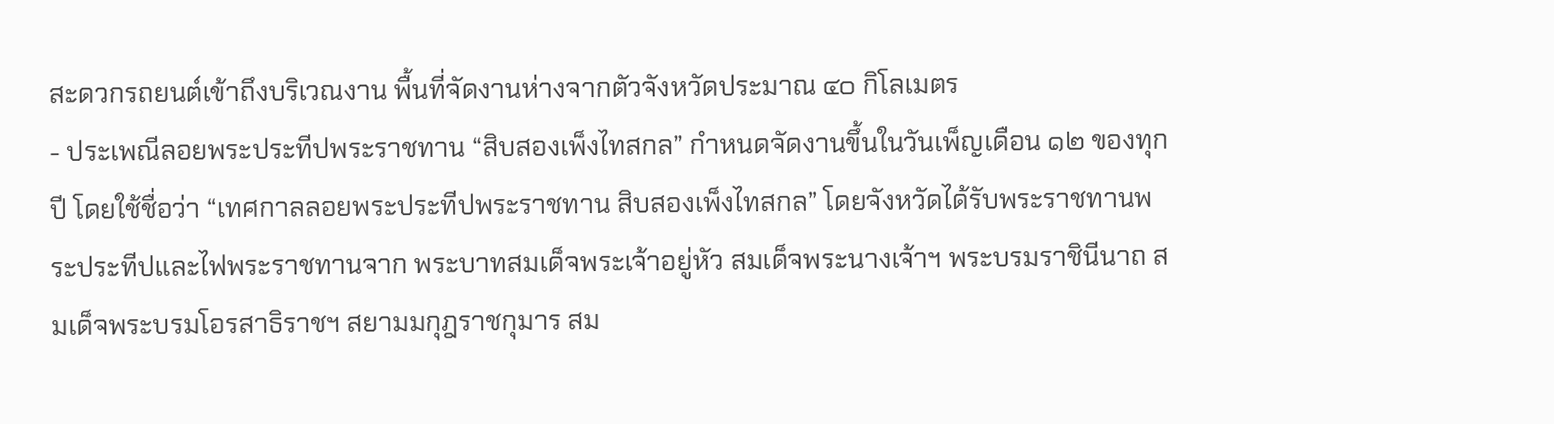สะดวกรถยนต์เข้าถึงบริเวณงาน พื้นที่จัดงานห่างจากตัวจังหวัดประมาณ ๔๐ กิโลเมตร
- ประเพณีลอยพระประทีปพระราชทาน “สิบสองเพ็งไทสกล” กำหนดจัดงานขึ้นในวันเพ็ญเดือน ๑๒ ของทุกปี โดยใช้ชื่อว่า “เทศกาลลอยพระประทีปพระราชทาน สิบสองเพ็งไทสกล” โดยจังหวัดได้รับพระราชทานพระประทีปและไฟพระราชทานจาก พระบาทสมเด็จพระเจ้าอยู่หัว สมเด็จพระนางเจ้าฯ พระบรมราชินีนาถ สมเด็จพระบรมโอรสาธิราชฯ สยามมกุฎราชกุมาร สม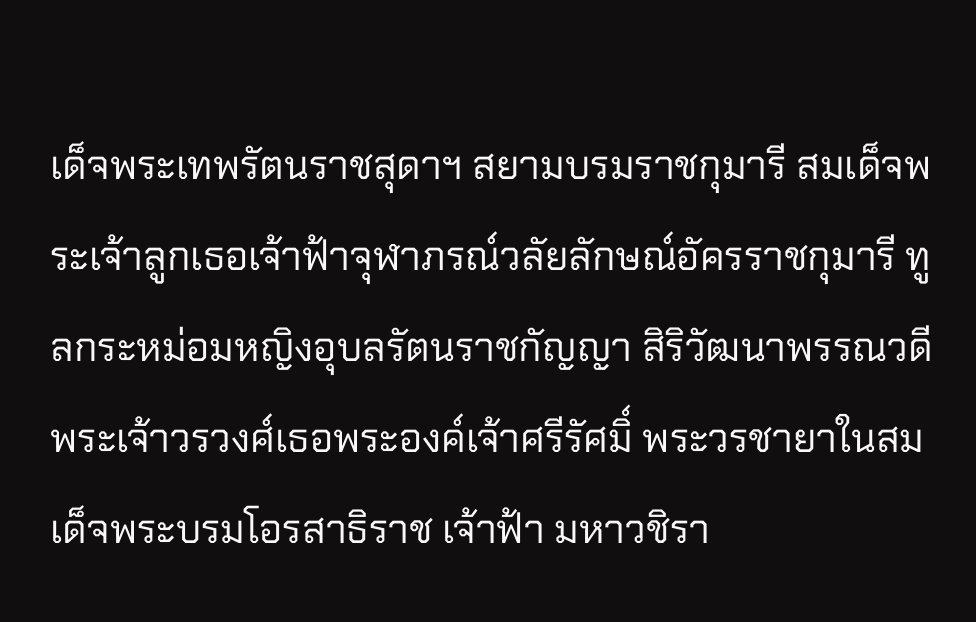เด็จพระเทพรัตนราชสุดาฯ สยามบรมราชกุมารี สมเด็จพระเจ้าลูกเธอเจ้าฟ้าจุฬาภรณ์วลัยลักษณ์อัครราชกุมารี ทูลกระหม่อมหญิงอุบลรัตนราชกัญญา สิริวัฒนาพรรณวดี พระเจ้าวรวงศ์เธอพระองค์เจ้าศรีรัศมิ์ พระวรชายาในสมเด็จพระบรมโอรสาธิราช เจ้าฟ้า มหาวชิรา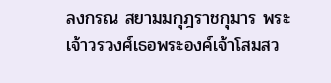ลงกรณ สยามมกุฎราชกุมาร พระเจ้าวรวงศ์เธอพระองค์เจ้าโสมสว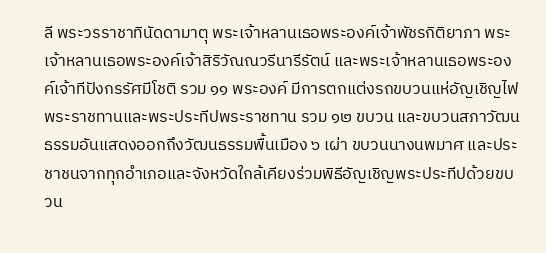ลี พระวรราชาทินัดดามาตุ พระเจ้าหลานเธอพระองค์เจ้าพัชรกิติยาภา พระเจ้าหลานเธอพระองค์เจ้าสิริวัณณวรีนารีรัตน์ และพระเจ้าหลานเธอพระองค์เจ้าทีปังกรรัศมีโชติ รวม ๑๑ พระองค์ มีการตกแต่งรถขบวนแห่อัญเชิญไฟพระราชทานและพระประทีปพระราชทาน รวม ๑๒ ขบวน และขบวนสภาวัฒนธรรมอันแสดงออกถึงวัฒนธรรมพื้นเมือง ๖ เผ่า ขบวนนางนพมาศ และประชาชนจากทุกอำเภอและจังหวัดใกล้เคียงร่วมพิธีอัญเชิญพระประทีปด้วยขบวน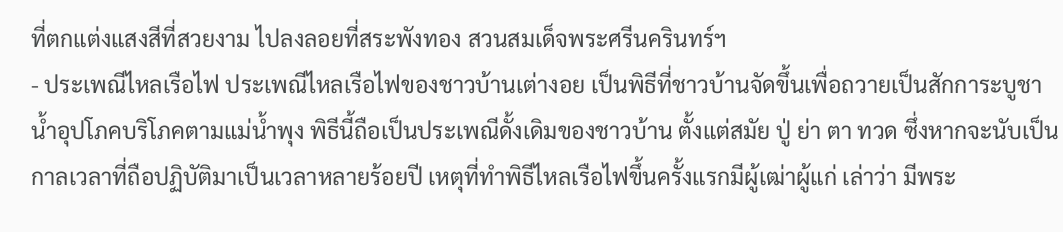ที่ตกแต่งแสงสีที่สวยงาม ไปลงลอยที่สระพังทอง สวนสมเด็จพระศรีนครินทร์ฯ
- ประเพณีไหลเรือไฟ ประเพณีไหลเรือไฟของชาวบ้านเต่างอย เป็นพิธีที่ชาวบ้านจัดขึ้นเพื่อถวายเป็นสักการะบูชาน้ำอุปโภคบริโภคตามแม่น้ำพุง พิธีนี้ถือเป็นประเพณีดั้งเดิมของชาวบ้าน ตั้งแต่สมัย ปู่ ย่า ตา ทวด ซึ่งหากจะนับเป็นกาลเวลาที่ถือปฏิบัติมาเป็นเวลาหลายร้อยปี เหตุที่ทำพิธีไหลเรือไฟขึ้นครั้งแรกมีผู้เฒ่าผู้แก่ เล่าว่า มีพระ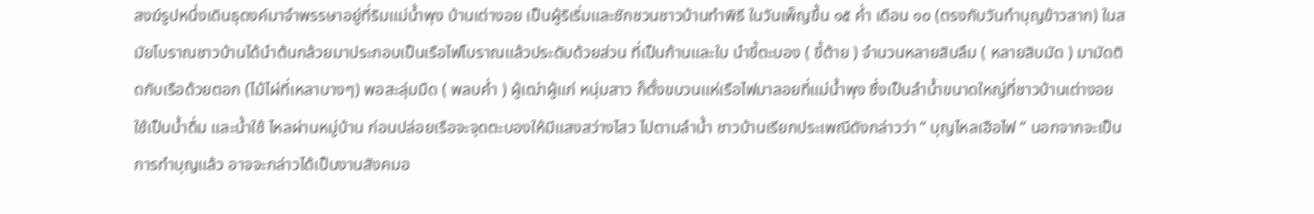สงฆ์รูปหนึ่งเดินธุดงค์มาจำพรรษาอยู่ที่ริมแม่น้ำพุง บ้านเต่างอย เป็นผู้ริเริ่มและชักชวนชาวบ้านทำพิธี ในวันเพ็ญขึ้น ๑๕ ค่ำ เดือน ๑๐ (ตรงกับวันทำบุญข้าวสาก) ในสมัยโบราณชาวบ้านได้นำต้นกล้วยมาประกอบเป็นเรือไฟโบราณแล้วประดับด้วยส่วน ที่เป็นก้านและใบ นำขี้ตะบอง ( ขี้ต้าย ) จำนวนหลายสิบลึม ( หลายสิบมัด ) มามัดติดกับเรือด้วยตอก (ไม้ไผ่ที่เหลาบางๆ) พอสะลุ่มมืด ( พลบค่ำ ) ผู้เฒ่าผู้แก่ หนุ่มสาว ก็ตั้งขบวนแห่เรือไฟมาลอยที่แม่น้ำพุง ซึ่งเป็นลำน้ำขนาดใหญ่ที่ชาวบ้านเต่างอย ใช้เป็นน้ำดื่ม และน้ำใช้ ไหลผ่านหมู่บ้าน ก่อนปล่อยเรือจะจุดตะบองให้มีแสงสว่างไสว ไปตามลำน้ำ ชาวบ้านเรียกประเพณีดังกล่าวว่า “ บุญไหลเฮือไฟ “ นอกจากจะเป็นการทำบุญแล้ว อาจจะกล่าวได้เป็นงานสังคมอ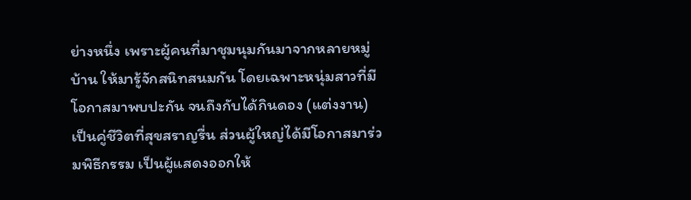ย่างหนึ่ง เพราะผู้คนที่มาชุมนุมกันมาจากหลายหมู่บ้าน ให้มารู้จักสนิทสนมกัน โดยเฉพาะหนุ่มสาวที่มีโอกาสมาพบปะกัน จนถึงกับได้กินดอง (แต่งงาน) เป็นคู่ชีวิตที่สุขสราญรื่น ส่วนผู้ใหญ่ได้มีโอกาสมาร่วมพิธีกรรม เป็นผู้แสดงออกให้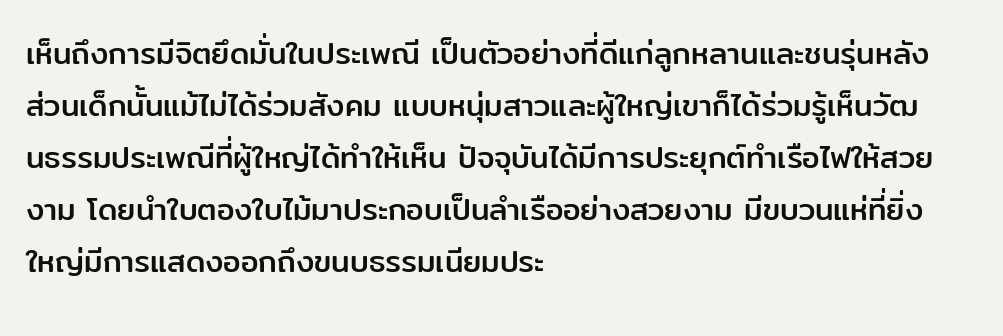เห็นถึงการมีจิตยึดมั่นในประเพณี เป็นตัวอย่างที่ดีแก่ลูกหลานและชนรุ่นหลัง ส่วนเด็กนั้นแม้ไม่ได้ร่วมสังคม แบบหนุ่มสาวและผู้ใหญ่เขาก็ได้ร่วมรู้เห็นวัฒนธรรมประเพณีที่ผู้ใหญ่ได้ทำให้เห็น ปัจจุบันได้มีการประยุกต์ทำเรือไฟให้สวยงาม โดยนำใบตองใบไม้มาประกอบเป็นลำเรืออย่างสวยงาม มีขบวนแห่ที่ยิ่งใหญ่มีการแสดงออกถึงขนบธรรมเนียมประ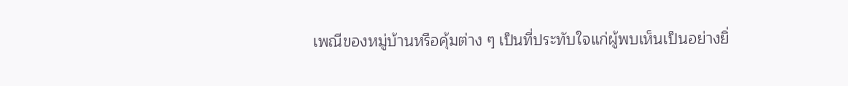เพณีของหมู่บ้านหรือคุ้มต่าง ๆ เป็นที่ประทับใจแก่ผู้พบเห็นเป็นอย่างยิ่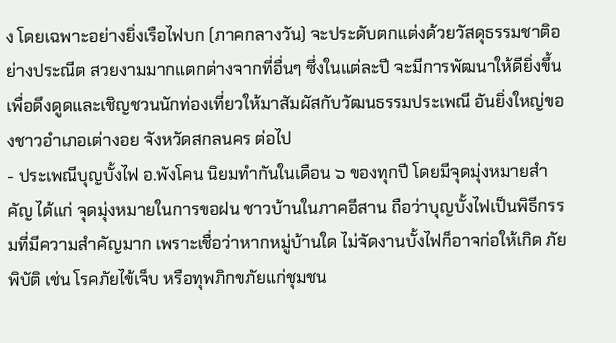ง โดยเฉพาะอย่างยิ่งเรือไฟบก (ภาคกลางวัน) จะประดับตกแต่งด้วยวัสดุธรรมชาติอย่างประณีต สวยงามมากแตกต่างจากที่อื่นๆ ซึ่งในแต่ละปี จะมีการพัฒนาให้ดียิ่งขึ้น เพื่อดึงดูดและเชิญชวนนักท่องเที่ยวให้มาสัมผัสกับวัฒนธรรมประเพณี อันยิ่งใหญ่ของชาวอำเภอเต่างอย จังหวัดสกลนคร ต่อไป
- ประเพณีบุญบั้งไฟ อ.พังโคน นิยมทำกันในเดือน ๖ ของทุกปี โดยมีจุดมุ่งหมายสำคัญ ได้แก่ จุดมุ่งหมายในการขอฝน ชาวบ้านในภาคอีสาน ถือว่าบุญบั้งไฟเป็นพิธีกรรมที่มีความสำคัญมาก เพราะเชื่อว่าหากหมู่บ้านใด ไม่จัดงานบั้งไฟก็อาจก่อให้เกิด ภัยพิบัติ เช่น โรคภัยไข้เจ็บ หรือทุพภิกขภัยแก่ชุมชน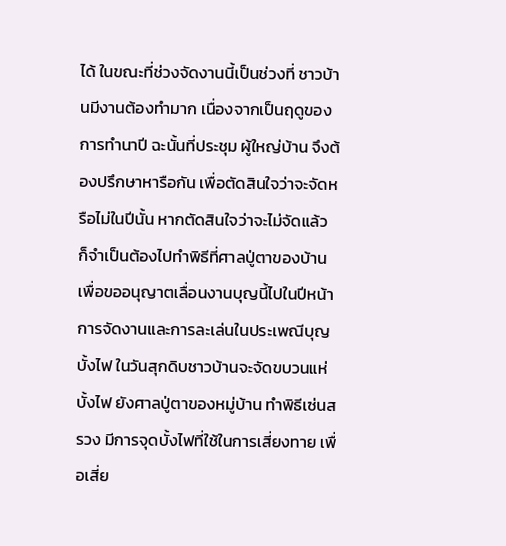ได้ ในขณะที่ช่วงจัดงานนี้เป็นช่วงที่ ชาวบ้านมีงานต้องทำมาก เนื่องจากเป็นฤดูของการทำนาปี ฉะนั้นที่ประชุม ผู้ใหญ่บ้าน จึงต้องปรึกษาหารือกัน เพื่อตัดสินใจว่าจะจัดหรือไม่ในปีนั้น หากตัดสินใจว่าจะไม่จัดแล้ว ก็จำเป็นต้องไปทำพิธีที่ศาลปู่ตาของบ้าน เพื่อขออนุญาตเลื่อนงานบุญนี้ไปในปีหน้า การจัดงานและการละเล่นในประเพณีบุญบั้งไฟ ในวันสุกดิบชาวบ้านจะจัดขบวนแห่บั้งไฟ ยังศาลปู่ตาของหมู่บ้าน ทำพิธีเซ่นสรวง มีการจุดบั้งไฟที่ใช้ในการเสี่ยงทาย เพื่อเสี่ย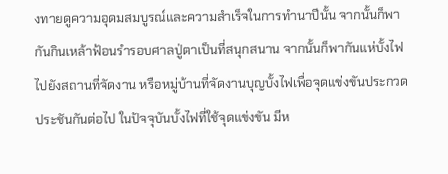งทายดูความอุดมสมบูรณ์และความสำเร็จในการทำนาปีนั้น จากนั้นก็พากันกินเหล้าฟ้อนรำรอบศาลปู่ตาเป็นที่สนุกสนาน จากนั้นก็พากันแห่บั้งไฟไปยังสถานที่จัดงาน หรือหมู่บ้านที่จัดงานบุญบั้งไฟเพื่อจุดแข่งขันประกวด ประชันกันต่อไป ในปัจจุบันบั้งไฟที่ใช้จุดแข่งขัน มีห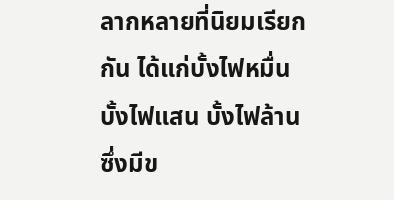ลากหลายที่นิยมเรียกกัน ได้แก่บั้งไฟหมื่น บั้งไฟแสน บั้งไฟล้าน ซึ่งมีข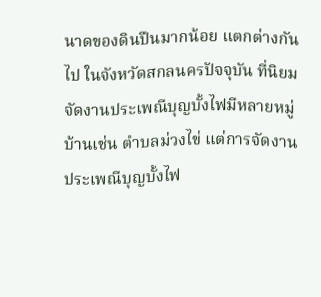นาดของดินปืนมากน้อย แตกต่างกันไป ในจังหวัดสกลนครปัจจุบัน ที่นิยมจัดงานประเพณีบุญบั้งไฟมีหลายหมู่บ้านเช่น ตำบลม่วงไข่ แต่การจัดงานประเพณีบุญบั้งไฟ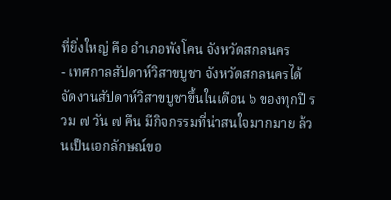ที่ยิ่งใหญ่ คือ อำเภอพังโคน จังหวัดสกลนคร
- เทศกาลสัปดาห์วิสาขบูชา จังหวัดสกลนครได้จัดงานสัปดาห์วิสาขบูชาขึ้นในเดือน ๖ ของทุกปี รวม ๗ วัน ๗ คืน มีกิจกรรมที่น่าสนใจมากมาย ล้วนเป็นเอกลักษณ์ขอ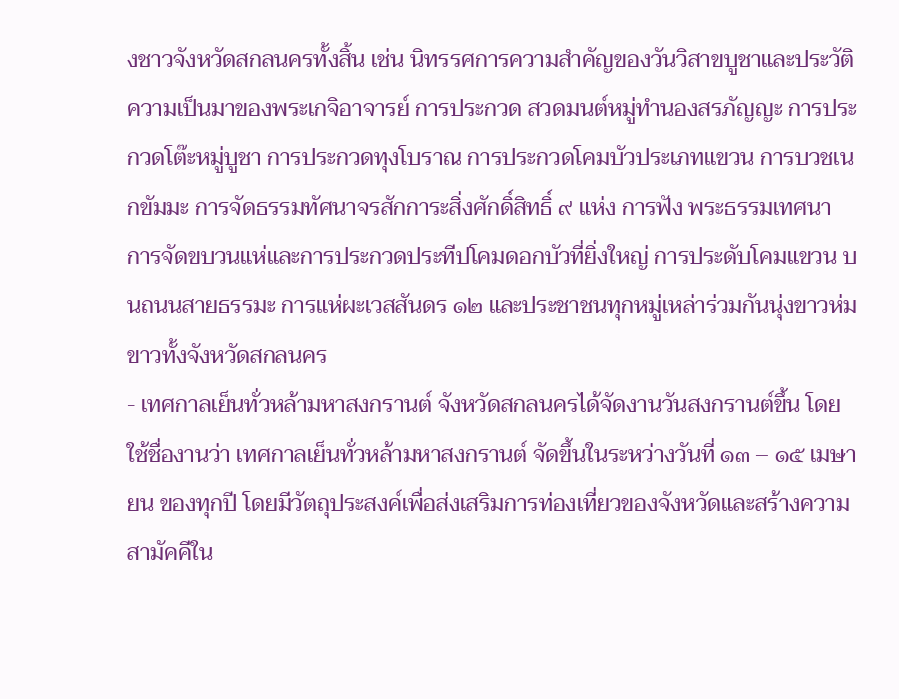งชาวจังหวัดสกลนครทั้งสิ้น เช่น นิทรรศการความสำคัญของวันวิสาขบูชาและประวัติความเป็นมาของพระเกจิอาจารย์ การประกวด สวดมนต์หมู่ทำนองสรภัญญะ การประกวดโต๊ะหมู่บูชา การประกวดทุงโบราณ การประกวดโคมบัวประเภทแขวน การบวชเนกขัมมะ การจัดธรรมทัศนาจรสักการะสิ่งศักดิ์สิทธิ์ ๙ แห่ง การฟัง พระธรรมเทศนา การจัดขบวนแห่และการประกวดประทีปโคมดอกบัวที่ยิ่งใหญ่ การประดับโคมแขวน บนถนนสายธรรมะ การแห่ผะเวสสันดร ๑๒ และประชาชนทุกหมู่เหล่าร่วมกันนุ่งขาวห่มขาวทั้งจังหวัดสกลนคร
- เทศกาลเย็นทั่วหล้ามหาสงกรานต์ จังหวัดสกลนครได้จัดงานวันสงกรานต์ขึ้น โดยใช้ชื่องานว่า เทศกาลเย็นทั่วหล้ามหาสงกรานต์ จัดขึ้นในระหว่างวันที่ ๑๓ – ๑๕ เมษายน ของทุกปี โดยมีวัตถุประสงค์เพื่อส่งเสริมการท่องเที่ยวของจังหวัดและสร้างความสามัคคีใน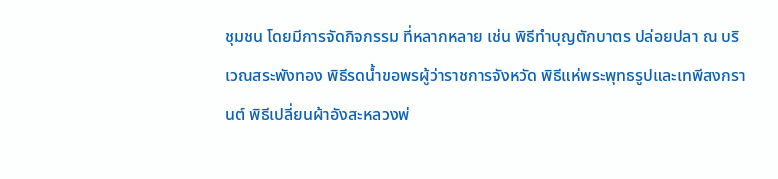ชุมชน โดยมีการจัดกิจกรรม ที่หลากหลาย เช่น พิธีทำบุญตักบาตร ปล่อยปลา ณ บริเวณสระพังทอง พิธีรดน้ำขอพรผู้ว่าราชการจังหวัด พิธีแห่พระพุทธรูปและเทพีสงกรานต์ พิธีเปลี่ยนผ้าอังสะหลวงพ่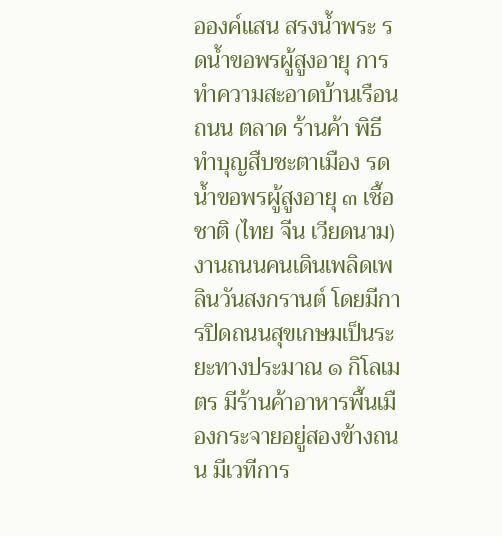อองค์แสน สรงน้ำพระ รดน้ำขอพรผู้สูงอายุ การทำความสะอาดบ้านเรือน ถนน ตลาด ร้านค้า พิธีทำบุญสืบชะตาเมือง รดน้ำขอพรผู้สูงอายุ ๓ เชื้อชาติ (ไทย จีน เวียดนาม) งานถนนคนเดินเพลิดเพลินวันสงกรานต์ โดยมีการปิดถนนสุขเกษมเป็นระยะทางประมาณ ๑ กิโลเมตร มีร้านค้าอาหารพื้นเมืองกระจายอยู่สองข้างถนน มีเวทีการ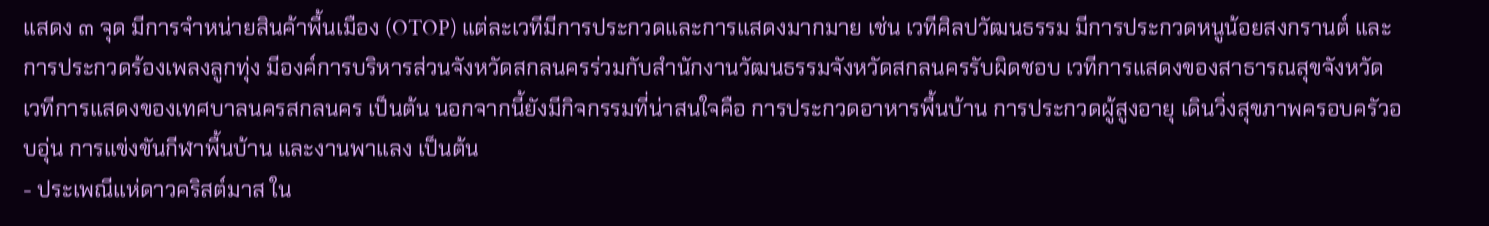แสดง ๓ จุด มีการจำหน่ายสินค้าพื้นเมือง (OTOP) แต่ละเวทีมีการประกวดและการแสดงมากมาย เช่น เวทีศิลปวัฒนธรรม มีการประกวดหนูน้อยสงกรานต์ และการประกวดร้องเพลงลูกทุ่ง มีองค์การบริหารส่วนจังหวัดสกลนครร่วมกับสำนักงานวัฒนธรรมจังหวัดสกลนครรับผิดชอบ เวทีการแสดงของสาธารณสุขจังหวัด เวทีการแสดงของเทศบาลนครสกลนคร เป็นต้น นอกจากนี้ยังมีกิจกรรมที่น่าสนใจคือ การประกวดอาหารพื้นบ้าน การประกวดผู้สูงอายุ เดินวิ่งสุขภาพครอบครัวอบอุ่น การแข่งขันกีฬาพื้นบ้าน และงานพาแลง เป็นต้น
- ประเพณีแห่ดาวคริสต์มาส ใน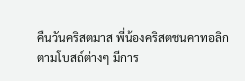คืนวันคริสตมาส พี่น้องคริสตชนคาทอลิกตามโบสถ์ต่างๆ มีการ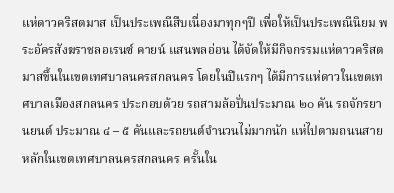แห่ดาวคริสตมาส เป็นประเพณีสืบเนื่องมาทุกๆปี เพื่อให้เป็นประเพณีนิยม พระอัครสังฆราชลอเรนซ์ คายน์ แสนพลอ่อน ได้จัดให้มีกิจกรรมแห่ดาวคริสตมาสขึ้นในเขตเทศบาลนครสกลนคร โดยในปีแรกๆ ได้มีการแห่ดาวในเขตเทศบาลเมืองสกลนคร ประกอบด้วย รถสามล้อปั่นประมาณ ๒๐ คัน รถจักรยานยนต์ ประมาณ ๔ – ๕ คันและรถยนต์จำนวนไม่มากนัก แห่ไปตามถนนสายหลักในเขตเทศบาลนครสกลนคร ครั้นใน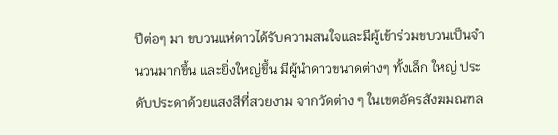ปีต่อๆ มา ขบวนแห่ดาวได้รับความสนใจและมีผู้เข้าร่วมขบวนเป็นจำนวนมากขึ้น และยิ่งใหญ่ขึ้น มีผู้นำดาวขนาดต่างๆ ทั้งเล็ก ใหญ่ ประดับประดาด้วยแสงสีที่สวยงาม จากวัดต่าง ๆ ในเขตอัครสังฆมณฑล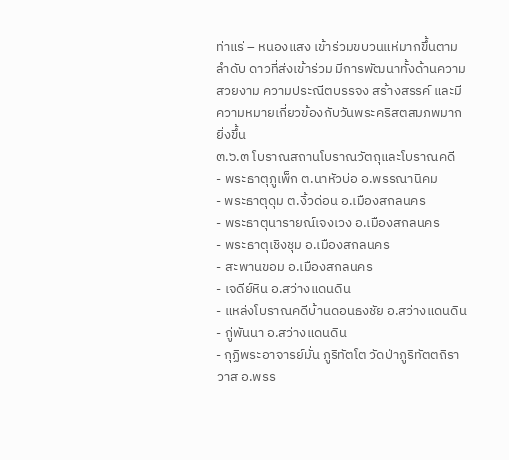ท่าแร่ – หนองแสง เข้าร่วมขบวนแห่มากขึ้นตามลำดับ ดาวที่ส่งเข้าร่วม มีการพัฒนาทั้งด้านความสวยงาม ความประณีตบรรจง สร้างสรรค์ และมีความหมายเกี่ยวข้องกับวันพระคริสตสมภพมากยิ่งขึ้น
๓.๖.๓ โบราณสถานโบราณวัตถุและโบราณคดี
- พระธาตุภูเพ็ก ต.นาหัวบ่อ อ.พรรณานิคม
- พระธาตุดุม ต.งิ้วด่อน อ.เมืองสกลนคร
- พระธาตุนารายณ์เจงเวง อ.เมืองสกลนคร
- พระธาตุเชิงชุม อ.เมืองสกลนคร
- สะพานขอม อ.เมืองสกลนคร
- เจดีย์หิน อ.สว่างแดนดิน
- แหล่งโบราณคดีบ้านดอนธงชัย อ.สว่างแดนดิน
- กู่พันนา อ.สว่างแดนดิน
- กุฏิพระอาจารย์มั่น ภูริทัตโต วัดป่าภูริทัตตถิราวาส อ.พรร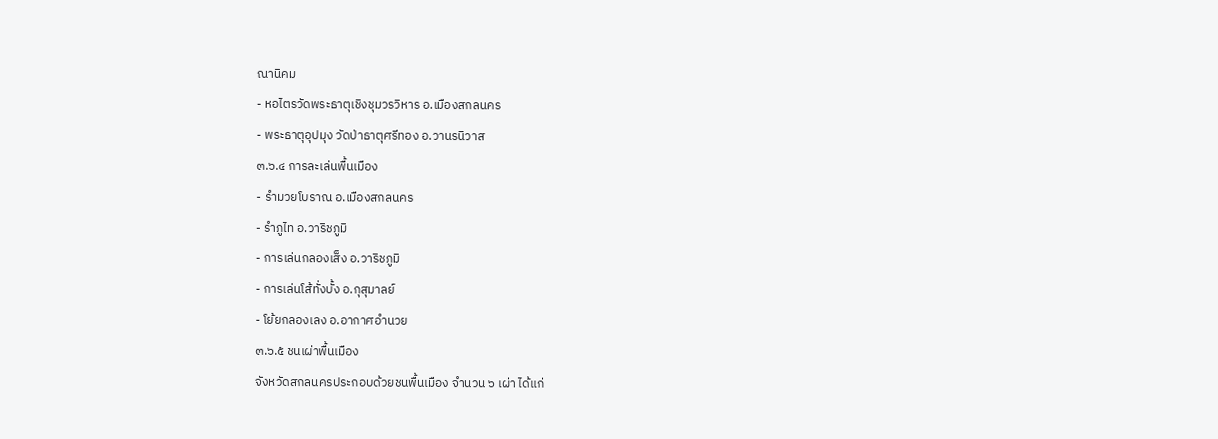ณานิคม
- หอไตรวัดพระธาตุเชิงชุมวรวิหาร อ.เมืองสกลนคร
- พระธาตุอุปมุง วัดป่าธาตุศรีทอง อ.วานรนิวาส
๓.๖.๔ การละเล่นพื้นเมือง
- รำมวยโบราณ อ.เมืองสกลนคร
- รำภูไท อ.วาริชภูมิ
- การเล่นกลองเส็ง อ.วาริชภูมิ
- การเล่นโส้ทั่งบั้ง อ.กุสุมาลย์
- โย้ยกลองเลง อ.อากาศอำนวย
๓.๖.๕ ชนเผ่าพื้นเมือง
จังหวัดสกลนครประกอบด้วยชนพื้นเมือง จำนวน ๖ เผ่า ได้แก่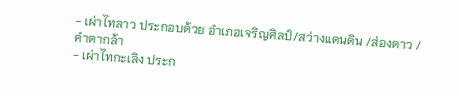- เผ่าไทลาว ประกอบด้วย อำเภอเจริญศิลป์/สว่างแดนดิน /ส่องดาว / คำตากล้า
- เผ่าไทกะเลิง ประก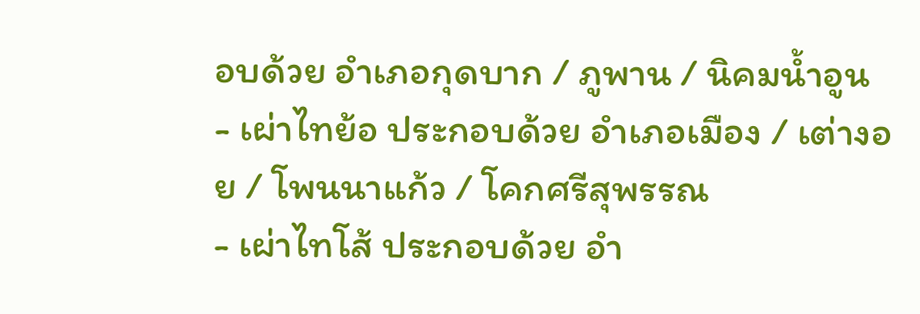อบด้วย อำเภอกุดบาก / ภูพาน / นิคมน้ำอูน
- เผ่าไทย้อ ประกอบด้วย อำเภอเมือง / เต่างอย / โพนนาแก้ว / โคกศรีสุพรรณ
- เผ่าไทโส้ ประกอบด้วย อำ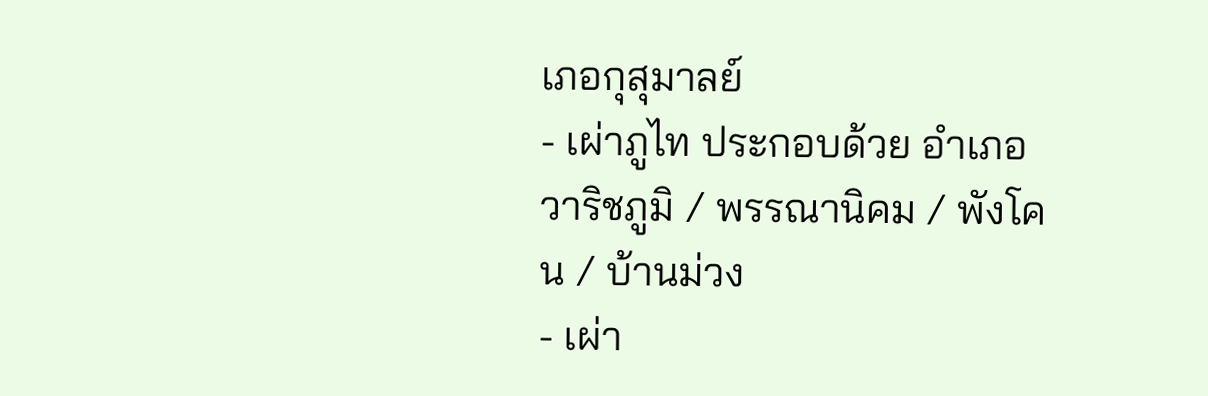เภอกุสุมาลย์
- เผ่าภูไท ประกอบด้วย อำเภอวาริชภูมิ / พรรณานิคม / พังโคน / บ้านม่วง
- เผ่า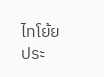ไทโย้ย ประ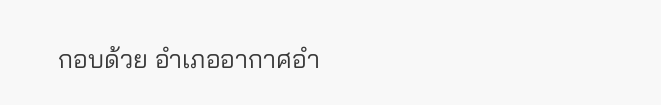กอบด้วย อำเภออากาศอำ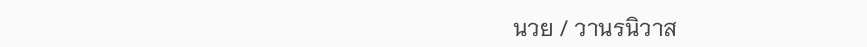นวย / วานรนิวาส